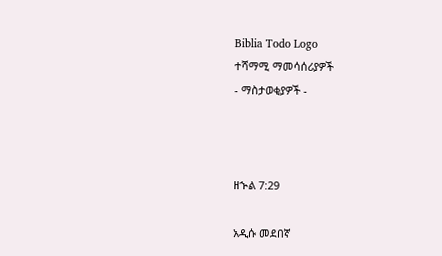Biblia Todo Logo
ተሻማሚ ማመሳሰሪያዎች
- ማስታወቂያዎች -



ዘኍል 7:29

አዲሱ መደበኛ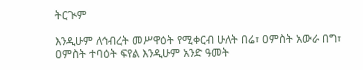ትርጒም

እንዲሁም ለኅብረት መሥዋዕት የሚቀርብ ሁለት በሬ፣ ዐምስት አውራ በግ፣ ዐምስት ተባዕት ፍየል እንዲሁም አንድ ዓመት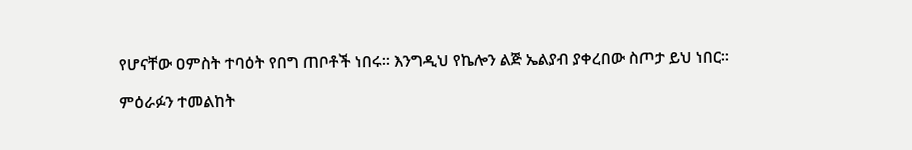የሆናቸው ዐምስት ተባዕት የበግ ጠቦቶች ነበሩ። እንግዲህ የኬሎን ልጅ ኤልያብ ያቀረበው ስጦታ ይህ ነበር።

ምዕራፉን ተመልከት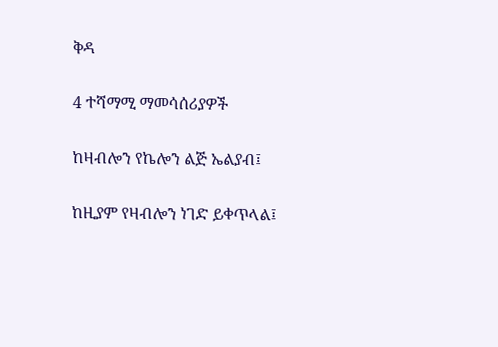ቅዳ

4 ተሻማሚ ማመሳሰሪያዎች

ከዛብሎን የኬሎን ልጅ ኤልያብ፤

ከዚያም የዛብሎን ነገድ ይቀጥላል፤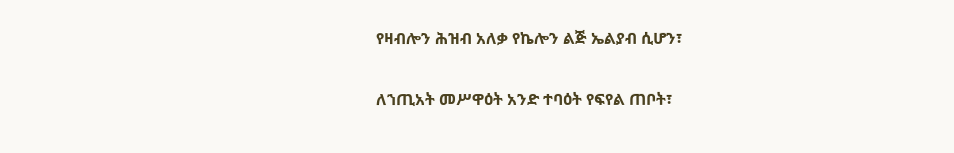የዛብሎን ሕዝብ አለቃ የኬሎን ልጅ ኤልያብ ሲሆን፣

ለኀጢአት መሥዋዕት አንድ ተባዕት የፍየል ጠቦት፣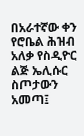በአራተኛው ቀን የሮቤል ሕዝብ አለቃ የስዲዮር ልጅ ኤሊሱር ስጦታውን አመጣ፤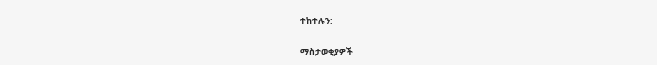ተከተሉን:

ማስታወቂያዎች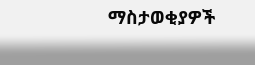ማስታወቂያዎች